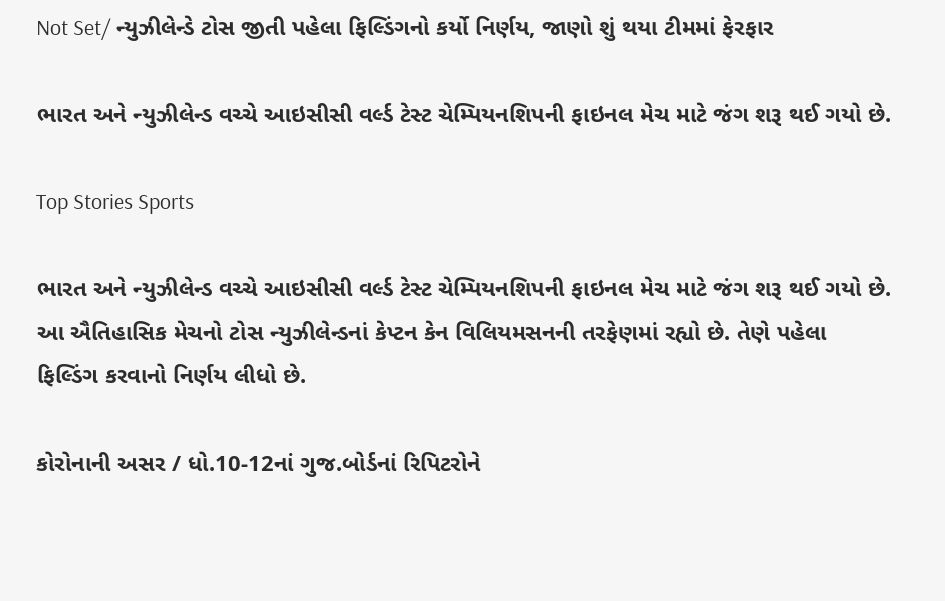Not Set/ ન્યુઝીલેન્ડે ટોસ જીતી પહેલા ફિલ્ડિંગનો કર્યો નિર્ણય, જાણો શું થયા ટીમમાં ફેરફાર

ભારત અને ન્યુઝીલેન્ડ વચ્ચે આઇસીસી વર્લ્ડ ટેસ્ટ ચેમ્પિયનશિપની ફાઇનલ મેચ માટે જંગ શરૂ થઈ ગયો છે.

Top Stories Sports

ભારત અને ન્યુઝીલેન્ડ વચ્ચે આઇસીસી વર્લ્ડ ટેસ્ટ ચેમ્પિયનશિપની ફાઇનલ મેચ માટે જંગ શરૂ થઈ ગયો છે. આ ઐતિહાસિક મેચનો ટોસ ન્યુઝીલેન્ડનાં કેપ્ટન કેન વિલિયમસનની તરફેણમાં રહ્યો છે. તેણે પહેલા ફિલ્ડિંગ કરવાનો નિર્ણય લીધો છે.

કોરોનાની અસર / ધો.10-12નાં ગુજ.બોર્ડનાં રિપિટરોને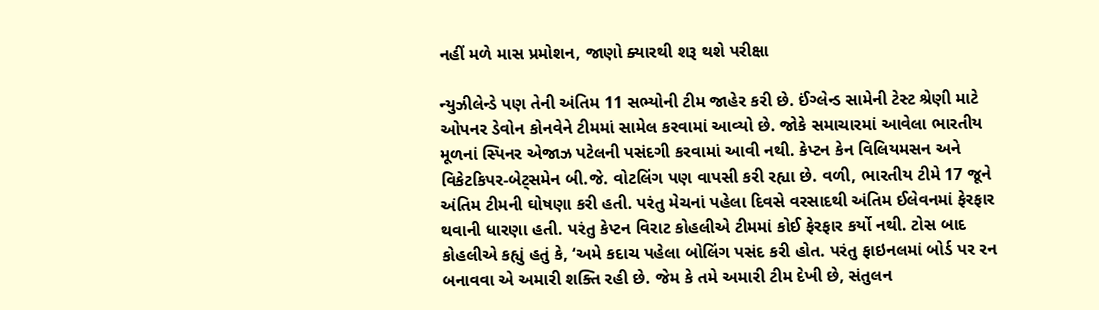નહીં મળે માસ પ્રમોશન, જાણો ક્યારથી શરૂ થશે પરીક્ષા

ન્યુઝીલેન્ડે પણ તેની અંતિમ 11 સભ્યોની ટીમ જાહેર કરી છે. ઈંગ્લેન્ડ સામેની ટેસ્ટ શ્રેણી માટે ઓપનર ડેવોન કોનવેને ટીમમાં સામેલ કરવામાં આવ્યો છે. જોકે સમાચારમાં આવેલા ભારતીય મૂળનાં સ્પિનર એજાઝ પટેલની પસંદગી કરવામાં આવી નથી. કેપ્ટન કેન વિલિયમસન અને વિકેટકિપર-બેટ્સમેન બી.જે. વોટલિંગ પણ વાપસી કરી રહ્યા છે. વળી, ભારતીય ટીમે 17 જૂને અંતિમ ટીમની ઘોષણા કરી હતી. પરંતુ મેચનાં પહેલા દિવસે વરસાદથી અંતિમ ઈલેવનમાં ફેરફાર થવાની ધારણા હતી. પરંતુ કેપ્ટન વિરાટ કોહલીએ ટીમમાં કોઈ ફેરફાર કર્યો નથી. ટોસ બાદ કોહલીએ કહ્યું હતું કે, ‘અમે કદાચ પહેલા બોલિંગ પસંદ કરી હોત. પરંતુ ફાઇનલમાં બોર્ડ પર રન બનાવવા એ અમારી શક્તિ રહી છે. જેમ કે તમે અમારી ટીમ દેખી છે, સંતુલન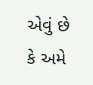એવું છે કે અમે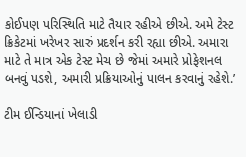કોઈપણ પરિસ્થિતિ માટે તૈયાર રહીએ છીએ. અમે ટેસ્ટ ક્રિકેટમાં ખરેખર સારું પ્રદર્શન કરી રહ્યા છીએ. અમારા માટે તે માત્ર એક ટેસ્ટ મેચ છે જેમાં અમારે પ્રોફેશનલ બનવું પડશે, અમારી પ્રક્રિયાઓનું પાલન કરવાનું રહેશે.’

ટીમ ઈન્ડિયાનાં ખેલાડી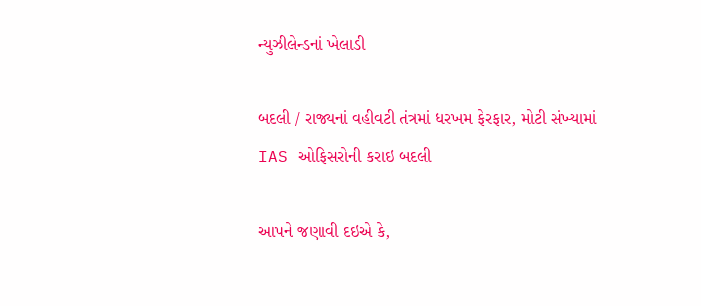ન્યુઝીલેન્ડનાં ખેલાડી

બદલી / રાજ્યનાં વહીવટી તંત્રમાં ધરખમ ફેરફાર, મોટી સંખ્યામાં IAS ઓફિસરોની કરાઇ બદલી

આપને જણાવી દઇએ કે,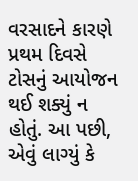વરસાદને કારણે પ્રથમ દિવસે ટોસનું આયોજન થઈ શક્યું ન હોતું. આ પછી, એવું લાગ્યું કે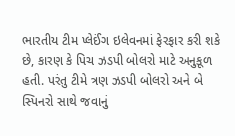ભારતીય ટીમ પ્લેઈંગ ઇલેવનમાં ફેરફાર કરી શકે છે, કારણ કે પિચ ઝડપી બોલરો માટે અનુકૂળ હતી. પરંતુ ટીમે ત્રણ ઝડપી બોલરો અને બે સ્પિનરો સાથે જવાનું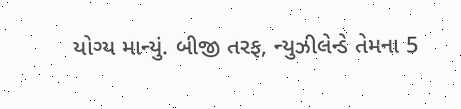યોગ્ય માન્યું. બીજી તરફ, ન્યુઝીલેન્ડે તેમના 5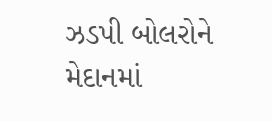ઝડપી બોલરોને મેદાનમાં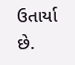ઉતાર્યા છે.